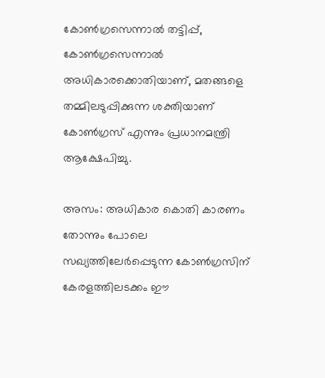കോണ്‍ഗ്രസെന്നാല്‍ തട്ടിപ്പ്, കോണ്‍ഗ്രസെന്നാല്‍ അധികാരക്കൊതിയാണ്, മതങ്ങളെ തമ്മിലടുപ്പിക്കുന്ന ശക്തിയാണ് കോണ്‍ഗ്രസ് എന്നും പ്രധാനമന്ത്രി ആക്ഷേപിച്ചു.

അസം: അധികാര കൊതി കാരണം തോന്നും പോലെ സഖ്യത്തിലേര്‍പ്പെടുന്ന കോണ്‍ഗ്രസിന് കേരളത്തിലടക്കം ഈ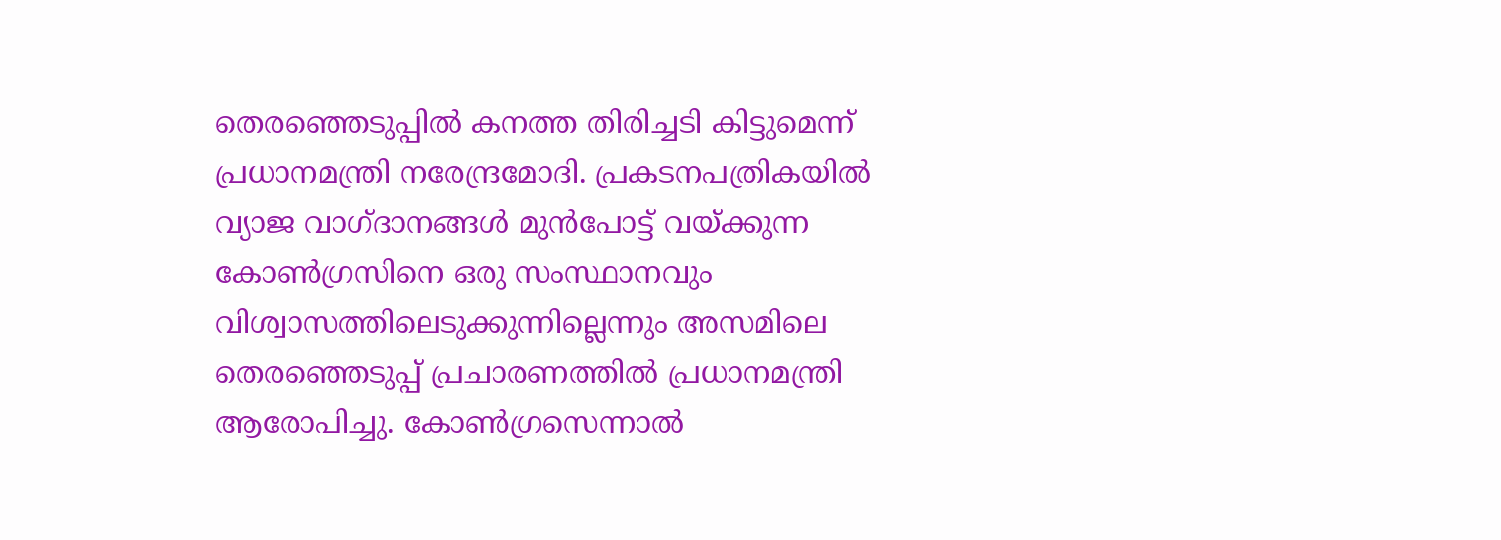തെരഞ്ഞെടുപ്പില്‍ കനത്ത തിരിച്ചടി കിട്ടുമെന്ന് പ്രധാനമന്ത്രി നരേന്ദ്രമോദി. പ്രകടനപത്രികയില്‍ വ്യാജ വാഗ്ദാനങ്ങള്‍ മുന്‍പോട്ട് വയ്ക്കുന്ന കോണ്‍ഗ്രസിനെ ഒരു സംസ്ഥാനവും വിശ്വാസത്തിലെടുക്കുന്നില്ലെന്നും അസമിലെ തെരഞ്ഞെടുപ്പ് പ്രചാരണത്തില്‍ പ്രധാനമന്ത്രി ആരോപിച്ചു. കോണ്‍ഗ്രസെന്നാല്‍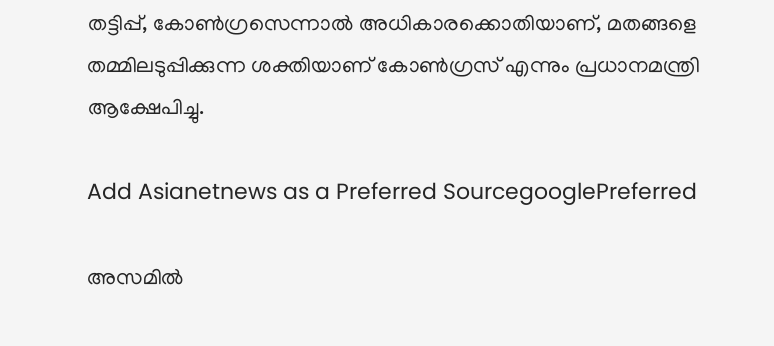തട്ടിപ്പ്, കോണ്‍ഗ്രസെന്നാല്‍ അധികാരക്കൊതിയാണ്, മതങ്ങളെ തമ്മിലടുപ്പിക്കുന്ന ശക്തിയാണ് കോണ്‍ഗ്രസ് എന്നും പ്രധാനമന്ത്രി ആക്ഷേപിച്ചു.

Add Asianetnews as a Preferred SourcegooglePreferred

അസമിൽ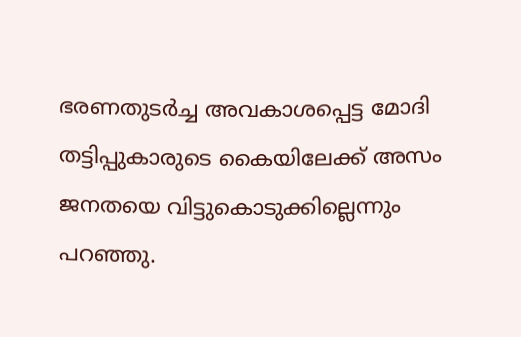ഭരണതുടര്‍ച്ച അവകാശപ്പെട്ട മോദി തട്ടിപ്പുകാരുടെ കൈയിലേക്ക് അസം ജനതയെ വിട്ടുകൊടുക്കില്ലെന്നും പറഞ്ഞു.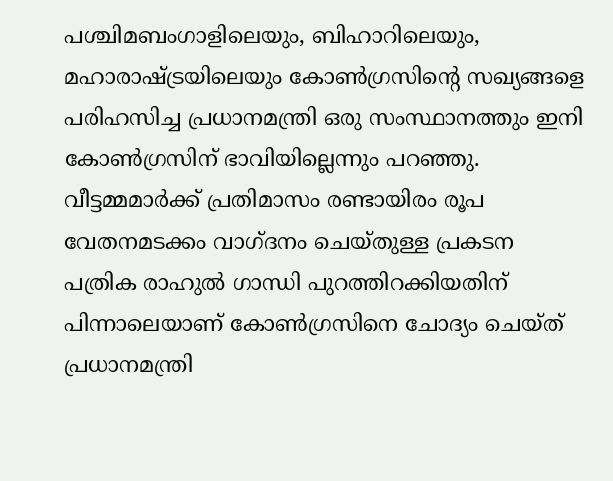പശ്ചിമബംഗാളിലെയും, ബിഹാറിലെയും, മഹാരാഷ്ട്രയിലെയും കോണ്‍ഗ്രസിന്‍റെ സഖ്യങ്ങളെ പരിഹസിച്ച പ്രധാനമന്ത്രി ഒരു സംസ്ഥാനത്തും ഇനി കോണ്‍ഗ്രസിന് ഭാവിയില്ലെന്നും പറഞ്ഞു. വീട്ടമ്മമാര്‍ക്ക് പ്രതിമാസം രണ്ടായിരം രൂപ വേതനമടക്കം വാഗ്ദനം ചെയ്തുള്ള പ്രകടന പത്രിക രാഹുല്‍ ഗാന്ധി പുറത്തിറക്കിയതിന് പിന്നാലെയാണ് കോണ്‍ഗ്രസിനെ ചോദ്യം ചെയ്ത് പ്രധാനമന്ത്രി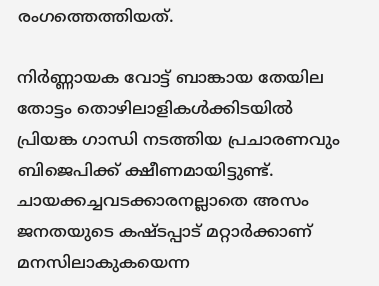രംഗത്തെത്തിയത്.

നിര്‍ണ്ണായക വോട്ട് ബാങ്കായ തേയില തോട്ടം തൊഴിലാളികള്‍ക്കിടയില്‍ പ്രിയങ്ക ഗാന്ധി നടത്തിയ പ്രചാരണവും ബിജെപിക്ക് ക്ഷീണമായിട്ടുണ്ട്. ചായക്കച്ചവടക്കാരനല്ലാതെ അസം ജനതയുടെ കഷ്ടപ്പാട് മറ്റാര്‍ക്കാണ് മനസിലാകുകയെന്ന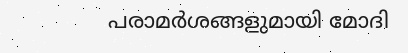പരാമര്‍ശങ്ങളുമായി മോദി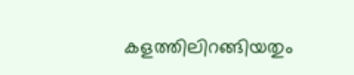കളത്തിലിറങ്ങിയതും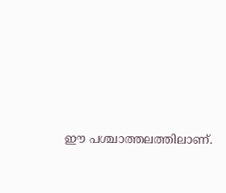ഈ പശ്ചാത്തലത്തിലാണ്.